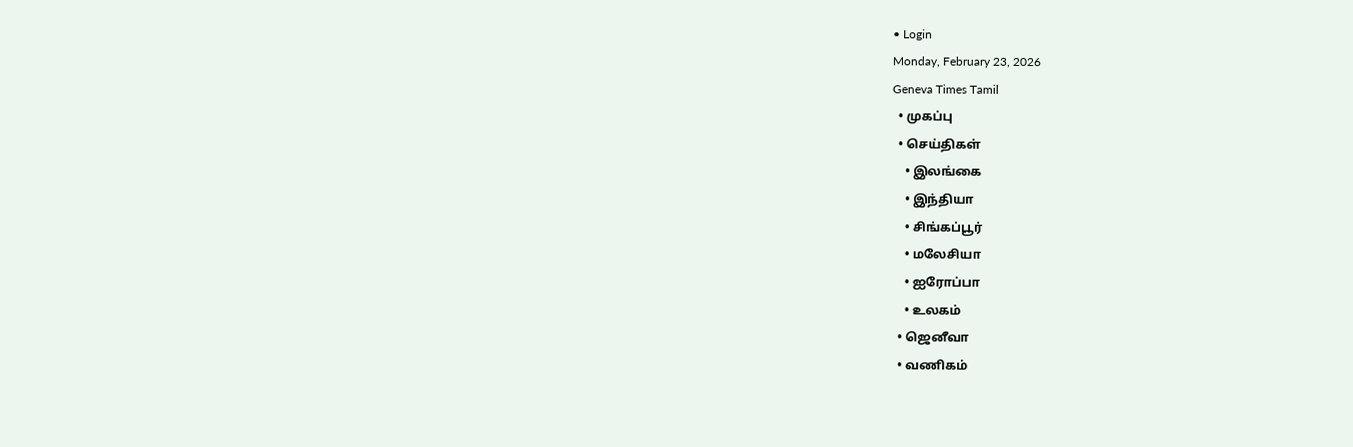• Login
Monday, February 23, 2026
Geneva Times Tamil
  • முகப்பு
  • செய்திகள்
    • இலங்கை
    • இந்தியா
    • சிங்கப்பூர்
    • மலேசியா
    • ஐரோப்பா
    • உலகம்
  • ஜெனீவா
  • வணிகம்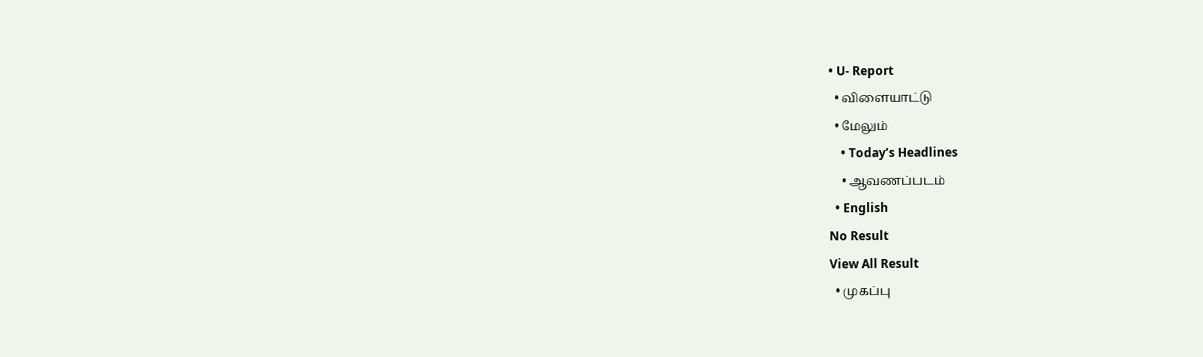• U- Report
  • விளையாட்டு
  • மேலும்
    • Today’s Headlines
    • ஆவணப்படம்
  • English
No Result
View All Result
  • முகப்பு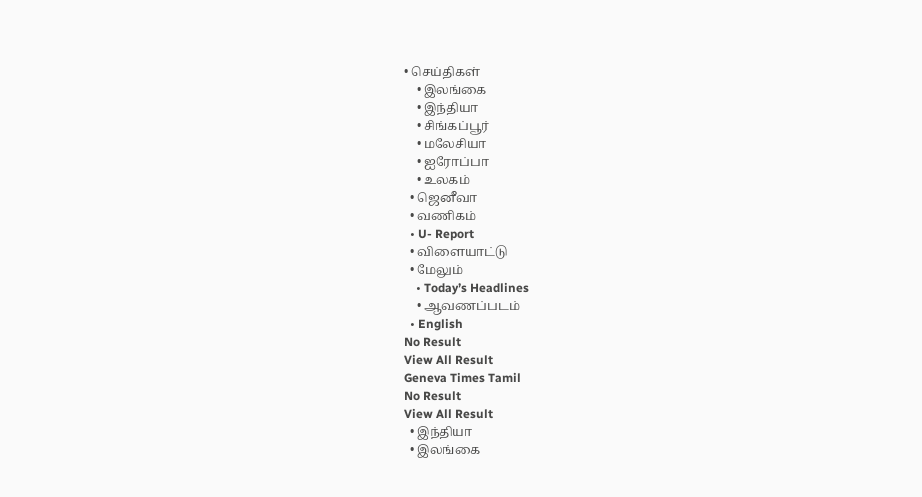• செய்திகள்
    • இலங்கை
    • இந்தியா
    • சிங்கப்பூர்
    • மலேசியா
    • ஐரோப்பா
    • உலகம்
  • ஜெனீவா
  • வணிகம்
  • U- Report
  • விளையாட்டு
  • மேலும்
    • Today’s Headlines
    • ஆவணப்படம்
  • English
No Result
View All Result
Geneva Times Tamil
No Result
View All Result
  • இந்தியா
  • இலங்கை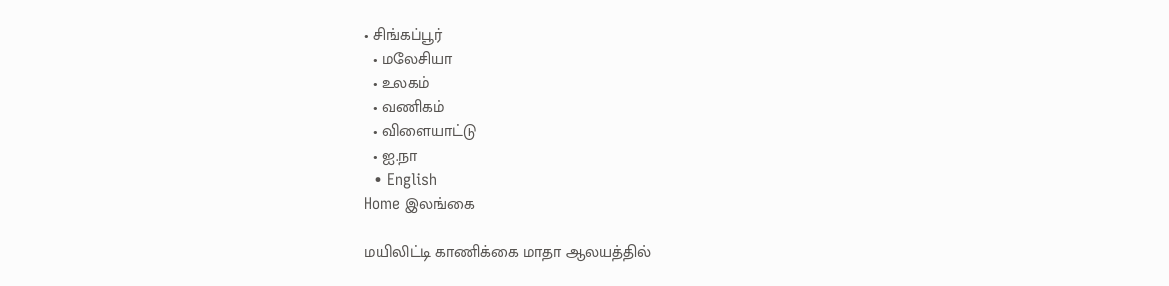• சிங்கப்பூர்
  • மலேசியா
  • உலகம்
  • வணிகம்
  • விளையாட்டு
  • ஐ.நா
  • English
Home இலங்கை

மயிலிட்டி காணிக்கை மாதா ஆலயத்தில்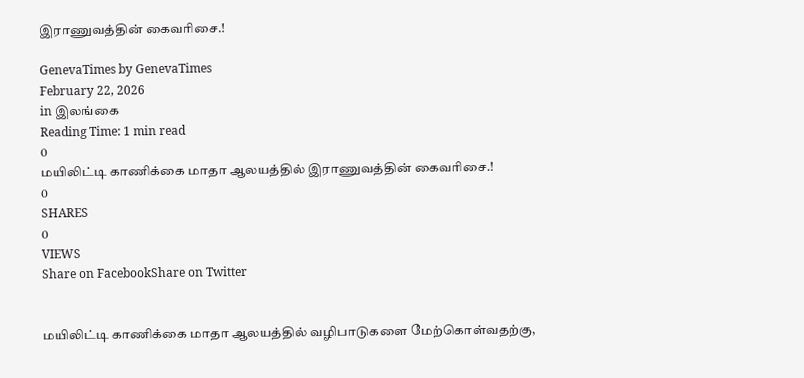இராணுவத்தின் கைவரிசை.!

GenevaTimes by GenevaTimes
February 22, 2026
in இலங்கை
Reading Time: 1 min read
0
மயிலிட்டி காணிக்கை மாதா ஆலயத்தில் இராணுவத்தின் கைவரிசை.!
0
SHARES
0
VIEWS
Share on FacebookShare on Twitter


மயிலிட்டி காணிக்கை மாதா ஆலயத்தில் வழிபாடுகளை மேற்கொள்வதற்கு,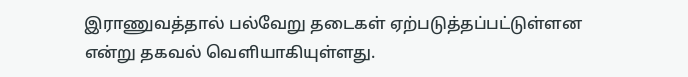இராணுவத்தால் பல்வேறு தடைகள் ஏற்படுத்தப்பட்டுள்ளன என்று தகவல் வெளியாகியுள்ளது.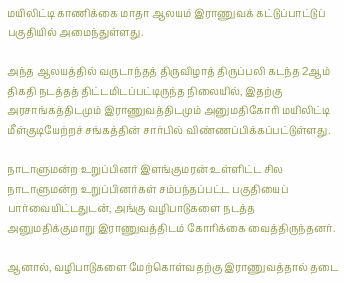மயிலிட்டி காணிக்கை மாதா ஆலயம் இராணுவக் கட்டுப்பாட்டுப் பகுதியில் அமைந்துள்ளது.

அந்த ஆலயத்தில் வருடாந்தத் திருவிழாத் திருப்பலி கடந்த 2ஆம் திகதி நடத்தத் திட்டமிடப்பட்டிருந்த நிலையில், இதற்கு அரசாங்கத்திடமும் இராணுவத்திடமும் அனுமதிகோரி மயிலிட்டி மீள்குடியேற்றச் சங்கத்தின் சார்பில் விண்ணப்பிக்கப்பட்டுள்ளது.

நாடாளுமன்ற உறுப்பினர் இளங்குமரன் உள்ளிட்ட சில நாடாளுமன்ற உறுப்பினர்கள் சம்பந்தப்பட்ட பகுதியைப் பார்வையிட்டதுடன், அங்கு வழிபாடுகளை நடத்த அனுமதிக்குமாறு இராணுவத்திடம் கோரிக்கை வைத்திருந்தனர்.

ஆனால், வழிபாடுகளை மேற்கொள்வதற்கு இராணுவத்தால் தடை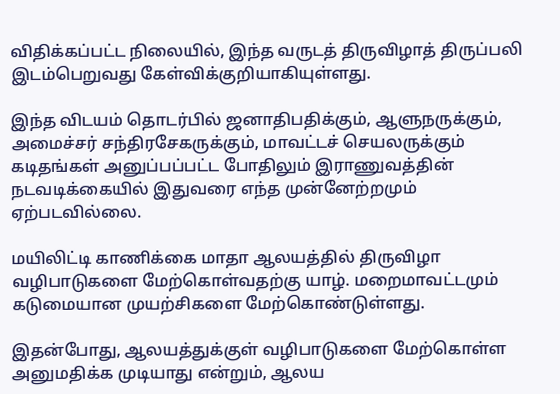விதிக்கப்பட்ட நிலையில், இந்த வருடத் திருவிழாத் திருப்பலி இடம்பெறுவது கேள்விக்குறியாகியுள்ளது.

இந்த விடயம் தொடர்பில் ஜனாதிபதிக்கும், ஆளுநருக்கும், அமைச்சர் சந்திரசேகருக்கும், மாவட்டச் செயலருக்கும் கடிதங்கள் அனுப்பப்பட்ட போதிலும் இராணுவத்தின் நடவடிக்கையில் இதுவரை எந்த முன்னேற்றமும் ஏற்படவில்லை.

மயிலிட்டி காணிக்கை மாதா ஆலயத்தில் திருவிழா வழிபாடுகளை மேற்கொள்வதற்கு யாழ். மறைமாவட்டமும் கடுமையான முயற்சிகளை மேற்கொண்டுள்ளது.

இதன்போது, ஆலயத்துக்குள் வழிபாடுகளை மேற்கொள்ள அனுமதிக்க முடியாது என்றும், ஆலய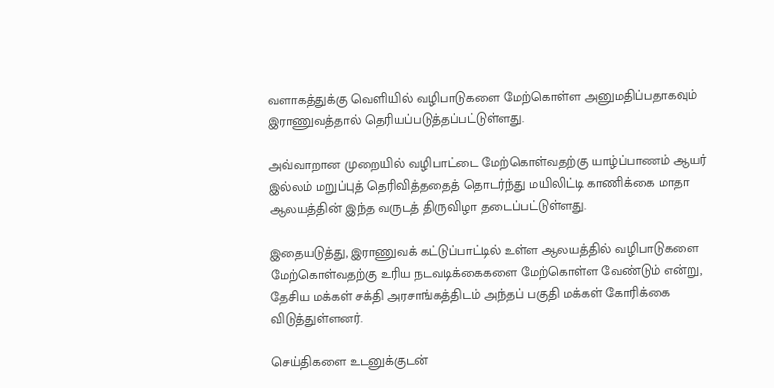வளாகத்துக்கு வெளியில் வழிபாடுகளை மேற்கொள்ள அனுமதிப்பதாகவும் இராணுவத்தால் தெரியப்படுத்தப்பட்டுள்ளது.

அவ்வாறான முறையில் வழிபாட்டை மேற்கொள்வதற்கு யாழ்ப்பாணம் ஆயர் இல்லம் மறுப்புத் தெரிவித்ததைத் தொடர்ந்து மயிலிட்டி காணிக்கை மாதா ஆலயத்தின் இந்த வருடத் திருவிழா தடைப்பட்டுள்ளது.

இதையடுத்து, இராணுவக் கட்டுப்பாட்டில் உள்ள ஆலயத்தில் வழிபாடுகளை மேற்கொள்வதற்கு உரிய நடவடிக்கைகளை மேற்கொள்ள வேண்டும் என்று, தேசிய மக்கள் சக்தி அரசாங்கத்திடம் அந்தப் பகுதி மக்கள் கோரிக்கை விடுத்துள்ளனர்.

செய்திகளை உடனுக்குடன்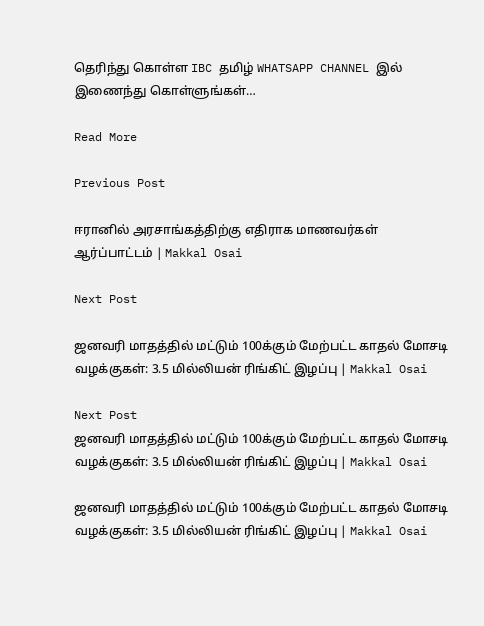தெரிந்து கொள்ள IBC தமிழ் WHATSAPP CHANNEL இல் இணைந்து கொள்ளுங்கள்…

Read More

Previous Post

ஈரானில் அரசாங்கத்திற்கு எதிராக மாணவர்கள் ஆர்ப்பாட்டம் | Makkal Osai

Next Post

ஜனவரி மாதத்தில் மட்டும் 100க்கும் மேற்பட்ட காதல் மோசடி வழக்குகள்: 3.5 மில்லியன் ரிங்கிட் இழப்பு | Makkal Osai

Next Post
ஜனவரி மாதத்தில் மட்டும் 100க்கும் மேற்பட்ட காதல் மோசடி வழக்குகள்: 3.5 மில்லியன் ரிங்கிட் இழப்பு | Makkal Osai

ஜனவரி மாதத்தில் மட்டும் 100க்கும் மேற்பட்ட காதல் மோசடி வழக்குகள்: 3.5 மில்லியன் ரிங்கிட் இழப்பு | Makkal Osai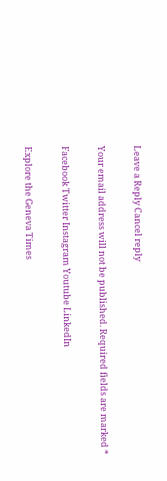Leave a Reply Cancel reply

Your email address will not be published. Required fields are marked *

Facebook Twitter Instagram Youtube LinkedIn

Explore the Geneva Times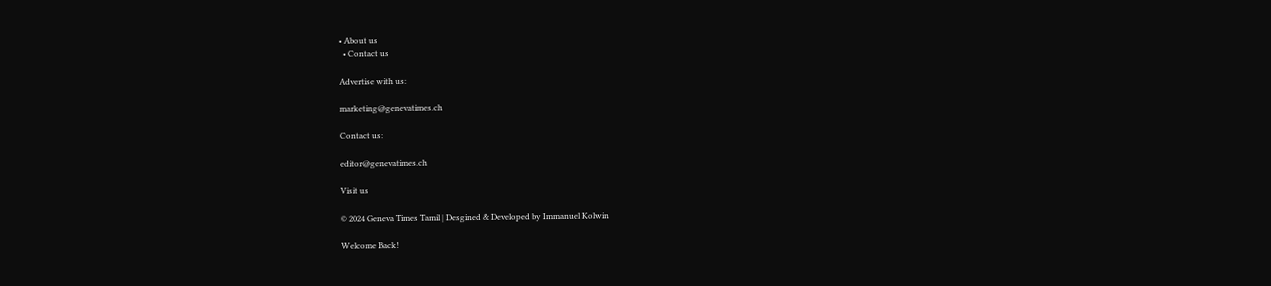• About us
  • Contact us

Advertise with us:

marketing@genevatimes.ch

Contact us:

editor@genevatimes.ch

Visit us

© 2024 Geneva Times Tamil | Desgined & Developed by Immanuel Kolwin

Welcome Back!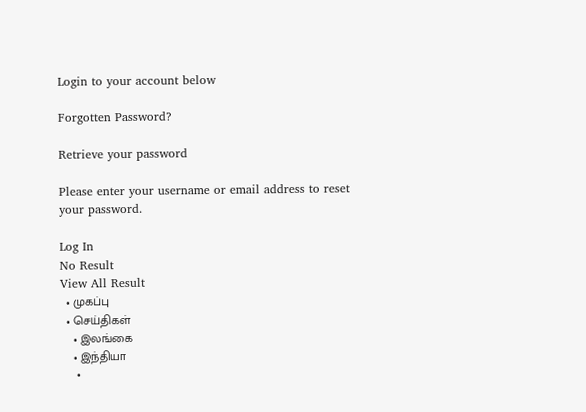Login to your account below

Forgotten Password?

Retrieve your password

Please enter your username or email address to reset your password.

Log In
No Result
View All Result
  • முகப்பு
  • செய்திகள்
    • இலங்கை
    • இந்தியா
    •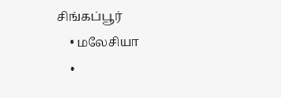சிங்கப்பூர்
    • மலேசியா
    •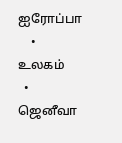ஐரோப்பா
    • உலகம்
  • ஜெனீவா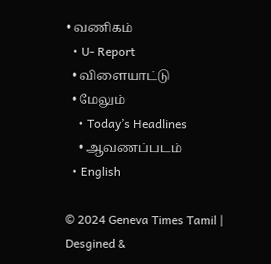• வணிகம்
  • U- Report
  • விளையாட்டு
  • மேலும்
    • Today’s Headlines
    • ஆவணப்படம்
  • English

© 2024 Geneva Times Tamil | Desgined &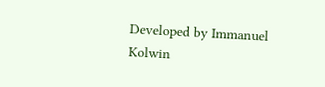Developed by Immanuel Kolwin